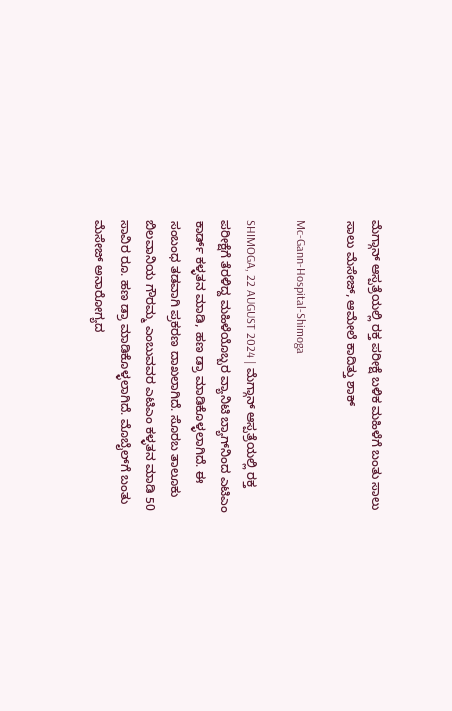ಮೆಗ್ಗಾನ್‌ ಆಸ್ಪತ್ರೆಯಲ್ಲಿ ರಕ್ತ ಪರೀಕ್ಷೆ ಬಳಿಕ ಮಹಿಳೆಗೆ ಬಂತು ಸಾಲು ಸಾಲು ಮೆಸೇಜ್‌, ಆಮೇಲೆ ಕಾದಿತ್ತು ಶಾಕ್

Mc-Gann-Hospital-Shimoga

SHIMOGA, 22 AUGUST 2024 | ಮೆಗ್ಗಾನ್‌ ಆಸ್ಪತ್ರೆಯಲ್ಲಿ ರಕ್ತ ಪರೀಕ್ಷೆಗೆ ತೆರಳಿದ್ದ ಮಹಿಳೆಯೊಬ್ಬರ ವ್ಯಾನಿಟಿ ಬ್ಯಾಗ್‌ನಿಂದ ಎಟಿಎಂ ಕಾರ್ಡ್‌ ಕಳ್ಳತನ ಮಾಡಿ, ಹಣ ಡ್ರಾ ಮಾಡಿಕೊಳ್ಳಲಾಗಿದೆ. ಈ ಸಂಬಂಧ ತಡವಾಗಿ ಪ್ರಕರಣ ದಾಖಲಾಗಿದೆ. ಸೊರಬ ತಾಲೂಕು ಬಿಲವಾನಿಯ ಗೌರಮ್ಮ ಎಂಬುವವರ ಎಟಿಎಂ ಕಳ್ಳತನ ಮಾಡಿ 50 ಸಾವಿರ ರೂ. ಹಣ ಡ್ರಾ ಮಾಡಿಕೊಳ್ಳಲಾಗಿದೆ. ಮೊಬೈಲ್‌ಗೆ ಬಂತು ಮೆಸೇಜ್‌ ಅನಾರೋಗ್ಯದ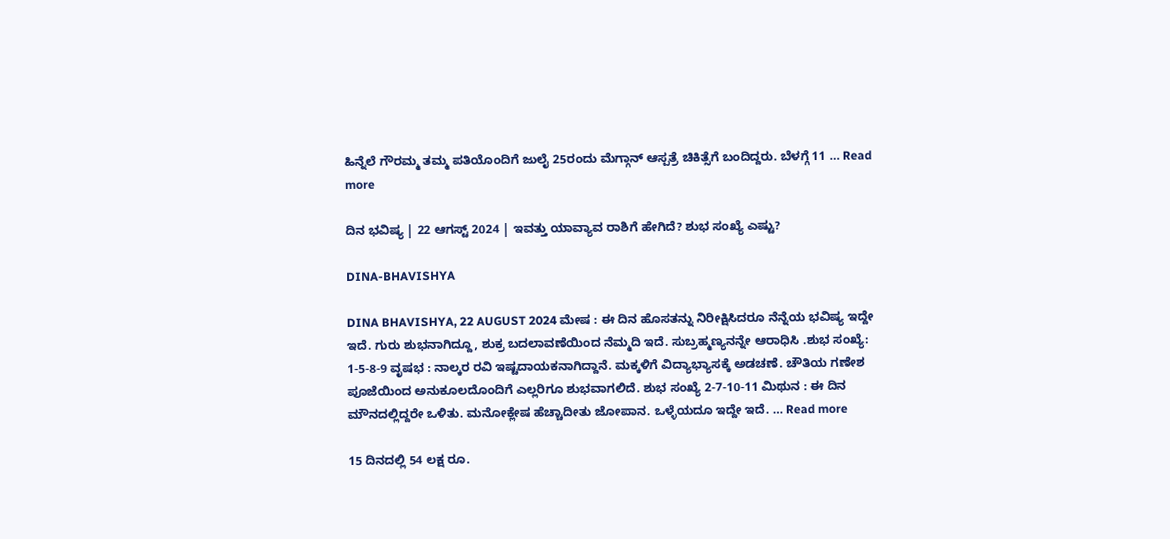ಹಿನ್ನೆಲೆ ಗೌರಮ್ಮ ತಮ್ಮ ಪತಿಯೊಂದಿಗೆ ಜುಲೈ 25ರಂದು ಮೆಗ್ಗಾನ್‌ ಆಸ್ಪತ್ರೆ ಚಿಕಿತ್ಸೆಗೆ ಬಂದಿದ್ದರು. ಬೆಳಗ್ಗೆ 11 … Read more

ದಿನ ಭವಿಷ್ಯ | 22 ಆಗಸ್ಟ್‌ 2024 | ಇವತ್ತು ಯಾವ್ಯಾವ ರಾಶಿಗೆ ಹೇಗಿದೆ? ಶುಭ ಸಂಖ್ಯೆ ಎಷ್ಟು?

DINA-BHAVISHYA

DINA BHAVISHYA, 22 AUGUST 2024 ಮೇಷ : ಈ ದಿನ ಹೊಸತನ್ನು ನಿರೀಕ್ಷಿಸಿದರೂ ನೆನ್ನೆಯ ಭವಿಷ್ಯ ಇದ್ದೇ ಇದೆ. ಗುರು ಶುಭನಾಗಿದ್ದೂ, ಶುಕ್ರ ಬದಲಾವಣೆಯಿಂದ ನೆಮ್ಮದಿ ಇದೆ. ಸುಬ್ರಹ್ಮಣ್ಯನನ್ನೇ ಆರಾಧಿಸಿ .ಶುಭ ಸಂಖ್ಯೆ: 1-5-8-9 ವೃಷಭ : ನಾಲ್ಕರ ರವಿ ಇಷ್ಟದಾಯಕನಾಗಿದ್ದಾನೆ. ಮಕ್ಕಳಿಗೆ ವಿದ್ಯಾಭ್ಯಾಸಕ್ಕೆ ಅಡಚಣೆ. ಚೌತಿಯ ಗಣೇಶ ಪೂಜೆಯಿಂದ ಅನುಕೂಲದೊಂದಿಗೆ ಎಲ್ಲರಿಗೂ ಶುಭವಾಗಲಿದೆ. ಶುಭ ಸಂಖ್ಯೆ 2-7-10-11 ಮಿಥುನ : ಈ ದಿನ ಮೌನದಲ್ಲಿದ್ದರೇ ಒಳಿತು. ಮನೋಕ್ಲೇಷ ಹೆಚ್ಚಾದೀತು ಜೋಪಾನ. ಒಳ್ಳೆಯದೂ ಇದ್ದೇ ಇದೆ. … Read more

15 ದಿನದಲ್ಲಿ 54 ಲಕ್ಷ ರೂ.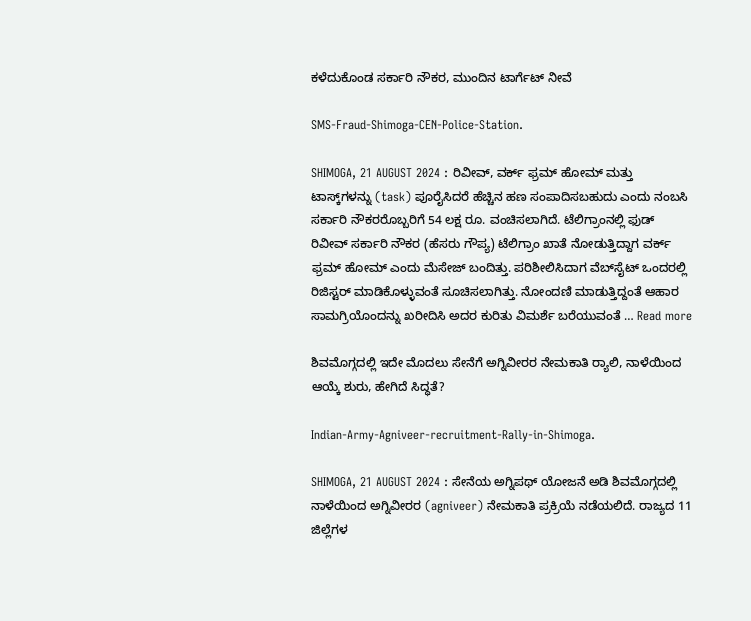ಕಳೆದುಕೊಂಡ ಸರ್ಕಾರಿ ನೌಕರ, ಮುಂದಿನ ಟಾರ್ಗೆಟ್‌ ನೀವೆ

SMS-Fraud-Shimoga-CEN-Police-Station.

SHIMOGA, 21 AUGUST 2024 : ರಿವೀವ್‌, ವರ್ಕ್‌ ಫ್ರಮ್‌ ಹೋಮ್‌ ಮತ್ತು ಟಾಸ್ಕ್‌ಗಳನ್ನು (task) ಪೂರೈಸಿದರೆ ಹೆಚ್ಚಿನ ಹಣ ಸಂಪಾದಿಸಬಹುದು ಎಂದು ನಂಬಸಿ ಸರ್ಕಾರಿ ನೌಕರರೊಬ್ಬರಿಗೆ 54 ಲಕ್ಷ ರೂ. ವಂಚಿಸಲಾಗಿದೆ. ಟೆಲಿಗ್ರಾಂನಲ್ಲಿ ಫುಡ್‌ ರಿವೀವ್‌ ಸರ್ಕಾರಿ ನೌಕರ (ಹೆಸರು ಗೌಪ್ಯ) ಟೆಲಿಗ್ರಾಂ ಖಾತೆ ನೋಡುತ್ತಿದ್ದಾಗ ವರ್ಕ್‌ ಫ್ರಮ್‌ ಹೋಮ್‌ ಎಂದು ಮೆಸೇಜ್‌ ಬಂದಿತ್ತು. ಪರಿಶೀಲಿಸಿದಾಗ ವೆಬ್‌ಸೈಟ್‌ ಒಂದರಲ್ಲಿ ರಿಜಿಸ್ಟರ್‌ ಮಾಡಿಕೊಳ್ಳುವಂತೆ ಸೂಚಿಸಲಾಗಿತ್ತು. ನೋಂದಣಿ ಮಾಡುತ್ತಿದ್ದಂತೆ ಆಹಾರ ಸಾಮಗ್ರಿಯೊಂದನ್ನು ಖರೀದಿಸಿ ಅದರ ಕುರಿತು ವಿಮರ್ಶೆ ಬರೆಯುವಂತೆ … Read more

ಶಿವಮೊಗ್ಗದಲ್ಲಿ ಇದೇ ಮೊದಲು ಸೇನೆಗೆ ಅಗ್ನಿವೀರರ ನೇಮಕಾತಿ ರ‍್ಯಾಲಿ, ನಾಳೆಯಿಂದ ಆಯ್ಕೆ ಶುರು, ಹೇಗಿದೆ ಸಿದ್ಧತೆ?

Indian-Army-Agniveer-recruitment-Rally-in-Shimoga.

SHIMOGA, 21 AUGUST 2024 : ಸೇನೆಯ ಅಗ್ನಿಪಥ್‌ ಯೋಜನೆ ಅಡಿ ಶಿವಮೊಗ್ಗದಲ್ಲಿ ನಾಳೆಯಿಂದ ಅಗ್ನಿವೀರರ (agniveer) ನೇಮಕಾತಿ ಪ್ರಕ್ರಿಯೆ ನಡೆಯಲಿದೆ. ರಾಜ್ಯದ 11 ಜಿಲ್ಲೆಗಳ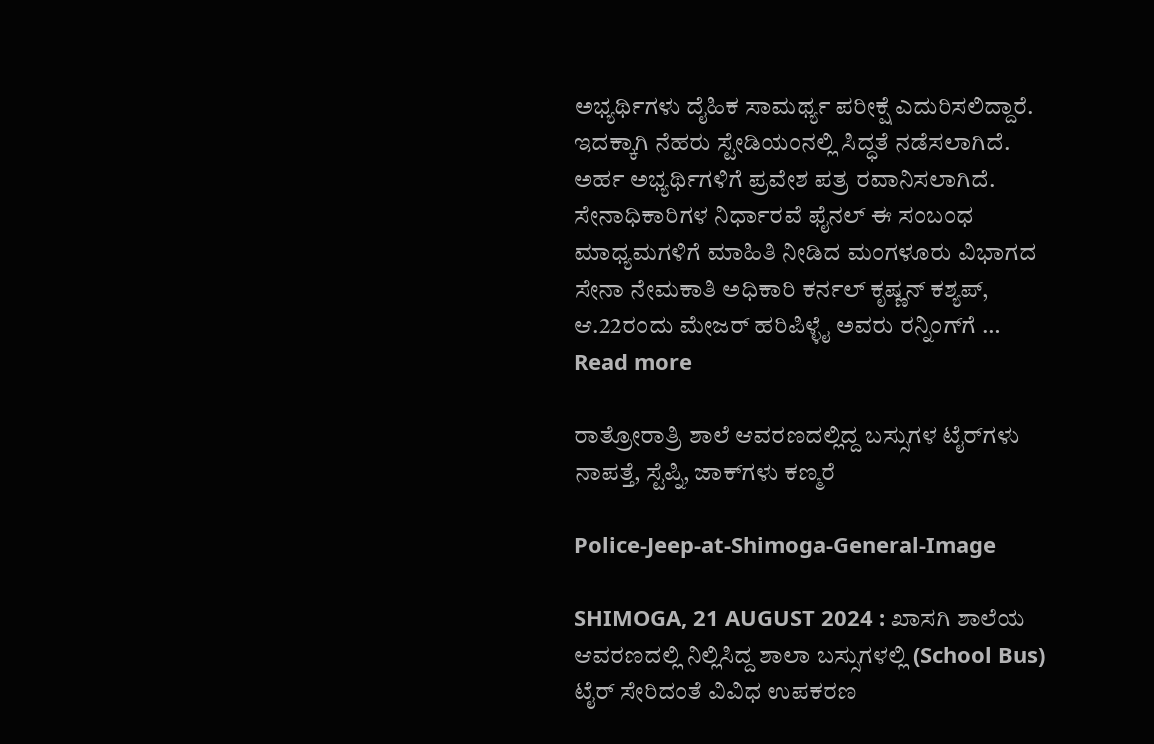ಅಭ್ಯರ್ಥಿಗಳು ದೈಹಿಕ ಸಾಮರ್ಥ್ಯ ಪರೀಕ್ಷೆ ಎದುರಿಸಲಿದ್ದಾರೆ. ಇದಕ್ಕಾಗಿ ನೆಹರು ಸ್ಟೇಡಿಯಂನಲ್ಲಿ ಸಿದ್ಧತೆ ನಡೆಸಲಾಗಿದೆ. ಅರ್ಹ ಅಭ್ಯರ್ಥಿಗಳಿಗೆ ಪ್ರವೇಶ ಪತ್ರ ರವಾನಿಸಲಾಗಿದೆ. ಸೇನಾಧಿಕಾರಿಗಳ ನಿರ್ಧಾರವೆ ಫೈನಲ್ ಈ ಸಂಬಂಧ ಮಾಧ್ಯಮಗಳಿಗೆ ಮಾಹಿತಿ ನೀಡಿದ ಮಂಗಳೂರು ವಿಭಾಗದ ಸೇನಾ ನೇಮಕಾತಿ ಅಧಿಕಾರಿ ಕರ್ನಲ್‌ ಕೃಷ್ಣನ್‌ ಕಶ್ಯಪ್‌, ಆ.22ರಂದು ಮೇಜರ್‌ ಹರಿಪಿಳ್ಳೈ ಅವರು ರನ್ನಿಂಗ್‌ಗೆ … Read more

ರಾತ್ರೋರಾತ್ರಿ ಶಾಲೆ ಆವರಣದಲ್ಲಿದ್ದ ಬಸ್ಸುಗಳ ಟೈರ್‌ಗಳು ನಾಪತ್ತೆ, ಸ್ಟೆಪ್ನಿ, ಜಾಕ್‌ಗಳು ಕಣ್ಮರೆ

Police-Jeep-at-Shimoga-General-Image

SHIMOGA, 21 AUGUST 2024 : ಖಾಸಗಿ ಶಾಲೆಯ ಆವರಣದಲ್ಲಿ ನಿಲ್ಲಿಸಿದ್ದ ಶಾಲಾ ಬಸ್ಸುಗಳಲ್ಲಿ (School Bus) ಟೈರ್‌ ಸೇರಿದಂತೆ ವಿವಿಧ ಉಪಕರಣ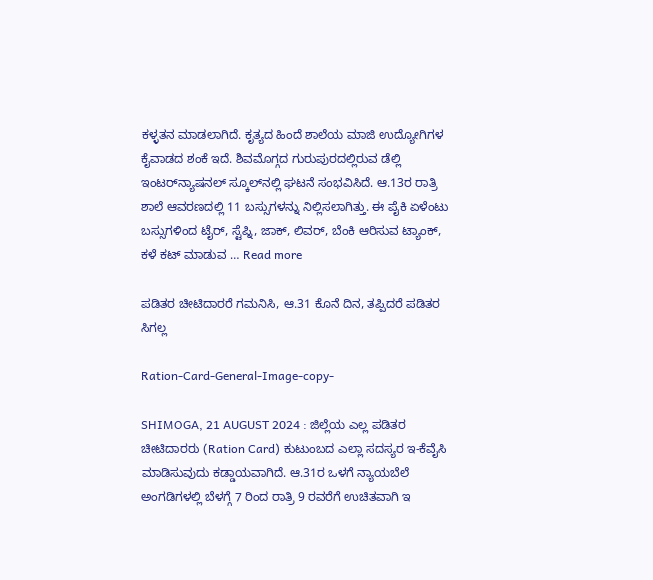ಕಳ್ಳತನ ಮಾಡಲಾಗಿದೆ. ಕೃತ್ಯದ ಹಿಂದೆ ಶಾಲೆಯ ಮಾಜಿ ಉದ್ಯೋಗಿಗಳ ಕೈವಾಡದ ಶಂಕೆ ಇದೆ. ಶಿವಮೊಗ್ಗದ ಗುರುಪುರದಲ್ಲಿರುವ ಡೆಲ್ಲಿ ಇಂಟರ್‌ನ್ಯಾಷನಲ್‌ ಸ್ಕೂಲ್‌ನಲ್ಲಿ ಘಟನೆ ಸಂಭವಿಸಿದೆ. ಆ.13ರ ರಾತ್ರಿ ಶಾಲೆ ಆವರಣದಲ್ಲಿ 11 ಬಸ್ಸುಗಳನ್ನು ನಿಲ್ಲಿಸಲಾಗಿತ್ತು. ಈ ಪೈಕಿ ಏಳೆಂಟು ಬಸ್ಸುಗಳಿಂದ ಟೈರ್‌, ಸ್ಟೆಪ್ನಿ, ಜಾಕ್‌, ಲಿವರ್‌, ಬೆಂಕಿ ಆರಿಸುವ ಟ್ಯಾಂಕ್‌, ಕಳೆ ಕಟ್‌ ಮಾಡುವ … Read more

ಪಡಿತರ ಚೀಟಿದಾರರೆ ಗಮನಿಸಿ, ಆ.31 ಕೊನೆ ದಿನ, ತಪ್ಪಿದರೆ ಪಡಿತರ ಸಿಗಲ್ಲ

Ration-Card-General-Image-copy-

SHIMOGA, 21 AUGUST 2024 : ಜಿಲ್ಲೆಯ ಎಲ್ಲ ಪಡಿತರ ಚೀಟಿದಾರರು (Ration Card) ಕುಟುಂಬದ ಎಲ್ಲಾ ಸದಸ್ಯರ ಇ-ಕೆವೈಸಿ ಮಾಡಿಸುವುದು ಕಡ್ಡಾಯವಾಗಿದೆ. ಆ.31ರ ಒಳಗೆ ನ್ಯಾಯಬೆಲೆ ಅಂಗಡಿಗಳಲ್ಲಿ ಬೆಳಗ್ಗೆ 7 ರಿಂದ ರಾತ್ರಿ 9 ರವರೆಗೆ ಉಚಿತವಾಗಿ ಇ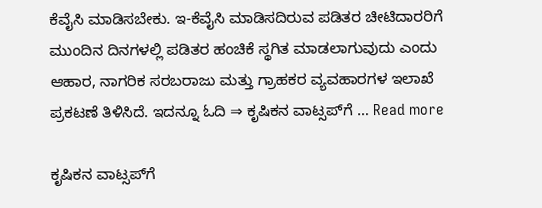ಕೆವೈಸಿ ಮಾಡಿಸಬೇಕು. ಇ-ಕೆವೈಸಿ ಮಾಡಿಸದಿರುವ ಪಡಿತರ ಚೀಟಿದಾರರಿಗೆ ಮುಂದಿನ ದಿನಗಳಲ್ಲಿ ಪಡಿತರ ಹಂಚಿಕೆ ಸ್ಥಗಿತ ಮಾಡಲಾಗುವುದು ಎಂದು ಆಹಾರ, ನಾಗರಿಕ ಸರಬರಾಜು ಮತ್ತು ಗ್ರಾಹಕರ ವ್ಯವಹಾರಗಳ ಇಲಾಖೆ ಪ್ರಕಟಣೆ ತಿಳಿಸಿದೆ. ಇದನ್ನೂ ಓದಿ ⇒ ಕೃಷಿಕನ ವಾಟ್ಸಪ್‌ಗೆ … Read more

ಕೃಷಿಕನ ವಾಟ್ಸಪ್‌ಗೆ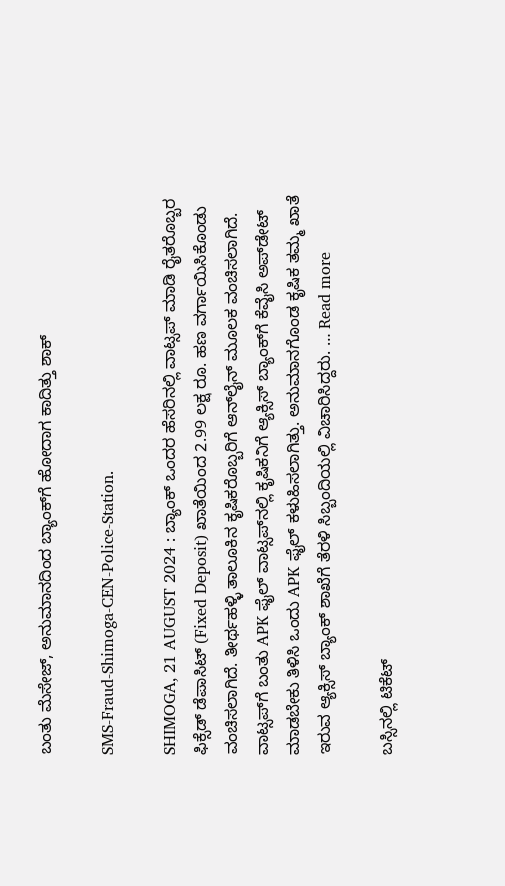ಬಂತು ಮೆಸೇಜ್‌, ಅನುಮಾನದಿಂದ ಬ್ಯಾಂಕ್‌ಗೆ ಹೋದಾಗ ಕಾದಿತ್ತು ಶಾಕ್

SMS-Fraud-Shimoga-CEN-Police-Station.

SHIMOGA, 21 AUGUST 2024 : ಬ್ಯಾಂಕ್‌ ಒಂದರ ಹೆಸರಿನಲ್ಲಿ ವಾಟ್ಸಪ್‌ ಮಾಡಿ ರೈತರೊಬ್ಬರ ಫಿಕ್ಸೆಡ್‌ ಡೆಪಾಸಿಟ್‌ (Fixed Deposit) ಖಾತೆಯಿಂದ 2.99 ಲಕ್ಷ ರೂ. ಹಣ ವರ್ಗಾಯಿಸಿಕೊಂಡು ವಂಚಿಸಲಾಗಿದೆ. ತೀರ್ಥಹಳ್ಳಿ ತಾಲೂಕಿನ ಕೃಷಿಕರೊಬ್ಬರಿಗೆ ಆನ್‌ಲೈನ್‌ ಮೂಲಕ ವಂಚಿಸಲಾಗಿದೆ. ವಾಟ್ಸಪ್‌ಗೆ ಬಂತು APK ಫೈಲ್‌ ವಾಟ್ಸಪ್‌ನಲ್ಲಿ ಕೃಷಿಕನಿಗೆ ಆ್ಯಕ್ಸಿಸ್ ಬ್ಯಾಂಕ್‌ಗೆ ಕೆವೈಸಿ ಅಪ್‌ಡೇಟ್‌ ಮಾಡಬೇಕು ತಿಳಿಸಿ ಒಂದು APK ಫೈಲ್‌ ಕಳುಹಿಸಲಾಗಿತ್ತು. ಅನುಮಾನಗೊಂಡ ಕೃಷಿಕ ತಮ್ಮ ಖಾತೆ ಇರುವ ಆ್ಯಕ್ಸಿಸ್ ಬ್ಯಾಂಕ್‌ ಶಾಖೆಗೆ ತೆರಳಿ ಸಿಬ್ಬಂದಿಯಲ್ಲಿ ವಿಚಾರಿಸಿದ್ದರು. … Read more

ಬಸ್ಸಿನಲ್ಲಿ ಟಿಕೆಟ್‌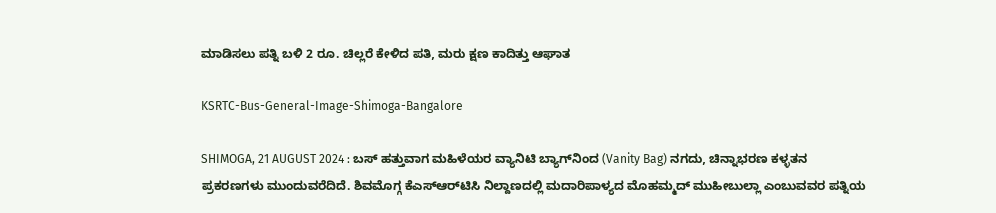ಮಾಡಿಸಲು ಪತ್ನಿ ಬಳಿ 2 ರೂ. ಚಿಲ್ಲರೆ ಕೇಳಿದ ಪತಿ, ಮರು ಕ್ಷಣ ಕಾದಿತ್ತು ಆಘಾತ

KSRTC-Bus-General-Image-Shimoga-Bangalore

SHIMOGA, 21 AUGUST 2024 : ಬಸ್‌ ಹತ್ತುವಾಗ ಮಹಿಳೆಯರ ವ್ಯಾನಿಟಿ ಬ್ಯಾಗ್‌ನಿಂದ (Vanity Bag) ನಗದು, ಚಿನ್ನಾಭರಣ ಕಳ್ಳತನ ಪ್ರಕರಣಗಳು ಮುಂದುವರೆದಿದೆ. ಶಿವಮೊಗ್ಗ ಕೆಎಸ್‌ಆರ್‌ಟಿಸಿ ನಿಲ್ದಾಣದಲ್ಲಿ ಮದಾರಿಪಾಳ್ಯದ ಮೊಹಮ್ಮದ್‌ ಮುಹೀಬುಲ್ಲಾ ಎಂಬುವವರ ಪತ್ನಿಯ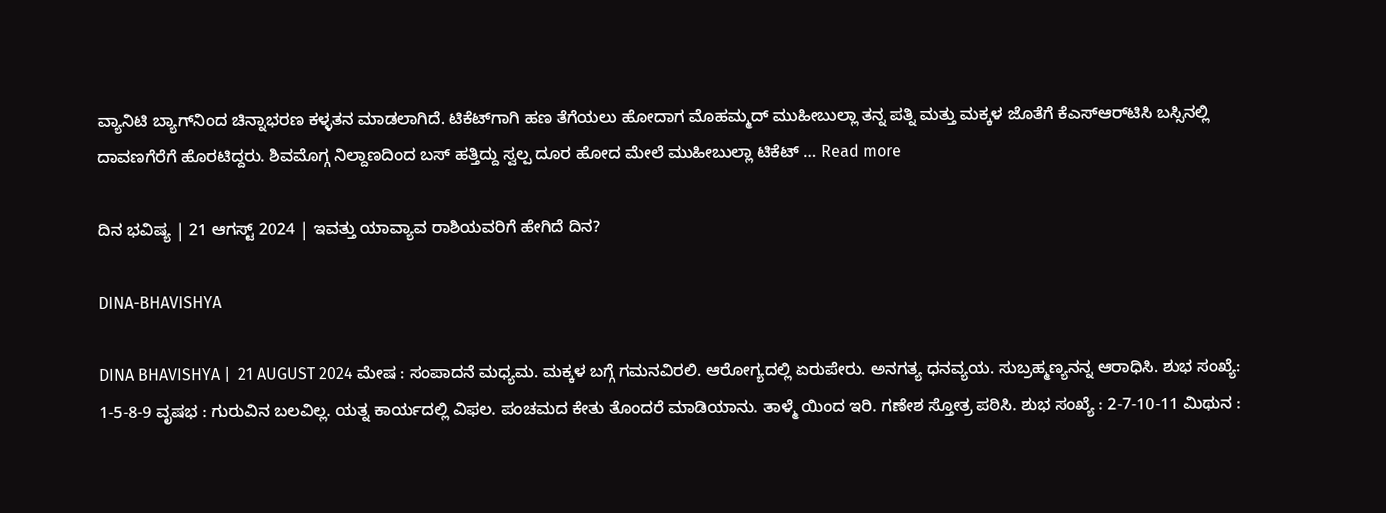ವ್ಯಾನಿಟಿ ಬ್ಯಾಗ್‌ನಿಂದ ಚಿನ್ನಾಭರಣ ಕಳ್ಳತನ ಮಾಡಲಾಗಿದೆ. ಟಿಕೆಟ್‌ಗಾಗಿ ಹಣ ತೆಗೆಯಲು ಹೋದಾಗ ಮೊಹಮ್ಮದ್‌ ಮುಹೀಬುಲ್ಲಾ ತನ್ನ ಪತ್ನಿ ಮತ್ತು ಮಕ್ಕಳ ಜೊತೆಗೆ ಕೆಎಸ್‌ಆರ್‌ಟಿಸಿ ಬಸ್ಸಿನಲ್ಲಿ ದಾವಣಗೆರೆಗೆ ಹೊರಟಿದ್ದರು. ಶಿವಮೊಗ್ಗ ನಿಲ್ದಾಣದಿಂದ ಬಸ್‌ ಹತ್ತಿದ್ದು ಸ್ವಲ್ಪ ದೂರ ಹೋದ ಮೇಲೆ ಮುಹೀಬುಲ್ಲಾ ಟಿಕೆಟ್‌ … Read more

ದಿನ ಭವಿಷ್ಯ | 21 ಆಗಸ್ಟ್‌ 2024 | ಇವತ್ತು ಯಾವ್ಯಾವ ರಾಶಿಯವರಿಗೆ ಹೇಗಿದೆ ದಿನ?

DINA-BHAVISHYA

DINA BHAVISHYA |  21 AUGUST 2024 ಮೇಷ : ಸಂಪಾದನೆ ಮಧ್ಯಮ. ಮಕ್ಕಳ ಬಗ್ಗೆ ಗಮನವಿರಲಿ. ಆರೋಗ್ಯದಲ್ಲಿ ಏರುಪೇರು. ಅನಗತ್ಯ ಧನವ್ಯಯ. ಸುಬ್ರಹ್ಮಣ್ಯನನ್ನ ಆರಾಧಿಸಿ. ಶುಭ ಸಂಖ್ಯೆ: 1-5-8-9 ವೃಷಭ : ಗುರುವಿನ ಬಲವಿಲ್ಲ. ಯತ್ನ ಕಾರ್ಯದಲ್ಲಿ ವಿಫಲ. ಪಂಚಮದ ಕೇತು ತೊಂದರೆ ಮಾಡಿಯಾನು. ತಾಳ್ಮೆ ಯಿಂದ ಇರಿ. ಗಣೇಶ ಸ್ತೋತ್ರ ಪಠಿಸಿ. ಶುಭ ಸಂಖ್ಯೆ : 2-7-10-11 ಮಿಥುನ :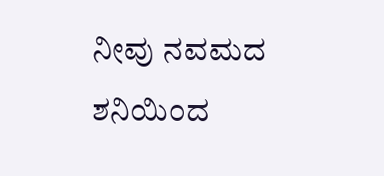ನೀವು ನವಮದ ಶನಿಯಿಂದ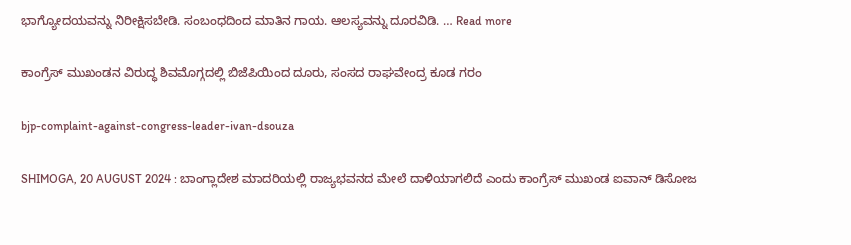ಭಾಗ್ಯೋದಯವನ್ನು ನಿರೀಕ್ಷಿಸಬೇಡಿ. ಸಂಬಂಧದಿಂದ ಮಾತಿನ ಗಾಯ. ಆಲಸ್ಯವನ್ನು ದೂರವಿಡಿ. … Read more

ಕಾಂಗ್ರೆಸ್‌ ಮುಖಂಡನ ವಿರುದ್ಧ ಶಿವಮೊಗ್ಗದಲ್ಲಿ ಬಿಜೆಪಿಯಿಂದ ದೂರು, ಸಂಸದ ರಾಘವೇಂದ್ರ ಕೂಡ ಗರಂ

bjp-complaint-against-congress-leader-ivan-dsouza

SHIMOGA, 20 AUGUST 2024 : ಬಾಂಗ್ಲಾದೇಶ ಮಾದರಿಯಲ್ಲಿ ರಾಜ್ಯಭವನದ ಮೇಲೆ ದಾಳಿಯಾಗಲಿದೆ ಎಂದು ಕಾಂಗ್ರೆಸ್‌ ಮುಖಂಡ ಐವಾನ್‌ ಡಿಸೋಜ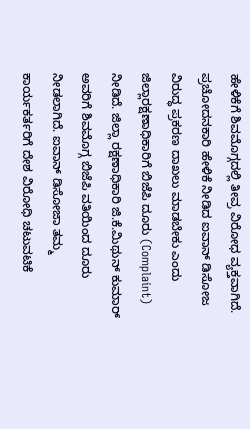ಹೇಳಿಕೆಗೆ ಶಿವಮೊಗ್ಗದಲ್ಲಿ ತೀವ್ರ ವಿರೋಧ ವ್ಯಕ್ತವಾಗಿದೆ. ಪ್ರಚೋದನಕಾರಿ ಹೇಳಿಕೆ ನೀಡಿದ ಐವಾನ್‌ ಡಿಸೋಜ ವಿರುದ್ಧ ಪ್ರಕರಣ ದಾಖಲು ಮಾಡಬೇಕು ಎಂದು ಜಿಲ್ಲಾರಕ್ಷಣಾಧಿಕಾರಿಗೆ ಬಿಜೆಪಿ ದೂರು (Complaint) ನೀಡಿದೆ. ಜಿಲ್ಲಾ ರಕ್ಷಣಾಧಿಕಾರಿ ಜಿ.ಕೆ.ಮಿಥುನ್‌ ಕುಮಾರ್‌ ಅವರಿಗೆ ಶಿವಮೊಗ್ಗ ಬಿಜೆಪಿ ವತಿಯಿಂದ ದೂರು ನೀಡಲಾಗಿದೆ. ಐವಾನ್ ಡಿಸೋಜಾ ತಮ್ಮ ಕಾರ್ಯಕರ್ತರಿಗೆ ದೇಶ ವಿರೋಧಿ ಚಟುವಟಿಕೆ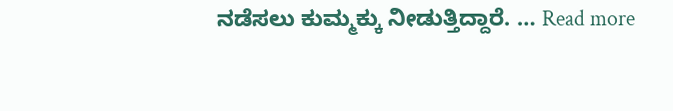ನಡೆಸಲು ಕುಮ್ಮಕ್ಕು ನೀಡುತ್ತಿದ್ದಾರೆ. … Read more